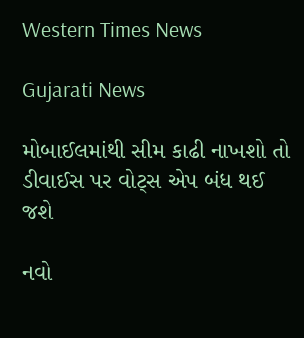Western Times News

Gujarati News

મોબાઈલમાંથી સીમ કાઢી નાખશો તો ડીવાઈસ પર વોટ્સ એપ બંધ થઈ જશે

નવો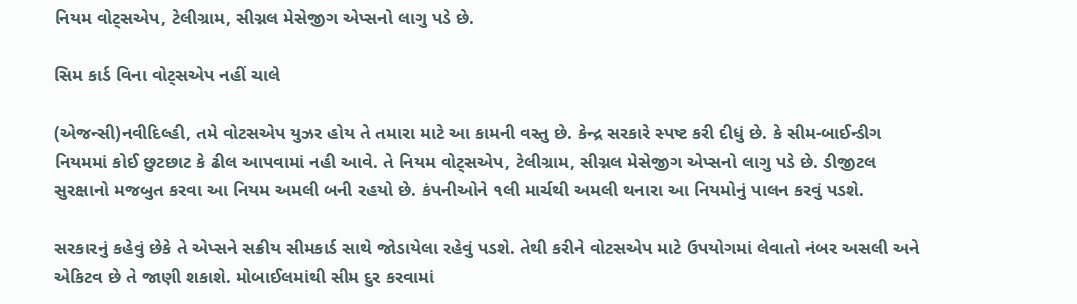નિયમ વોટ્‌સએપ, ટેલીગ્રામ, સીગ્નલ મેસેજીગ એપ્સનો લાગુ પડે છે.

સિમ કાર્ડ વિના વોટ્‌સએપ નહીં ચાલે

(એજન્સી)નવીદિલ્હી, તમે વોટસએપ યુઝર હોય તે તમારા માટે આ કામની વસ્તુ છે. કેન્દ્ર સરકારે સ્પષ્ટ કરી દીધું છે. કે સીમ-બાઈન્ડીગ નિયમમાં કોઈ છુટછાટ કે ઢીલ આપવામાં નહી આવે. તે નિયમ વોટ્‌સએપ, ટેલીગ્રામ, સીગ્નલ મેસેજીગ એપ્સનો લાગુ પડે છે. ડીજીટલ સુરક્ષાનો મજબુત કરવા આ નિયમ અમલી બની રહયો છે. કંપનીઓને ૧લી માર્ચથી અમલી થનારા આ નિયમોનું પાલન કરવું પડશે.

સરકારનું કહેવું છેકે તે એપ્સને સક્રીય સીમકાર્ડ સાથે જોડાયેલા રહેવું પડશે. તેથી કરીને વોટસએપ માટે ઉપયોગમાં લેવાતો નંબર અસલી અને એકિટવ છે તે જાણી શકાશે. મોબાઈલમાંથી સીમ દુર કરવામાં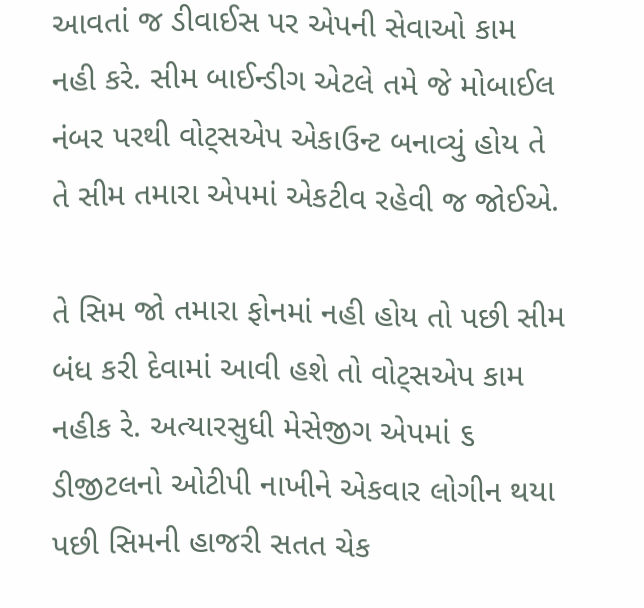આવતાં જ ડીવાઈસ પર એપની સેવાઓ કામ નહી કરે. સીમ બાઈન્ડીગ એટલે તમે જે મોબાઈલ નંબર પરથી વોટ્‌સએપ એકાઉન્ટ બનાવ્યું હોય તે તે સીમ તમારા એપમાં એકટીવ રહેવી જ જોઈએ.

તે સિમ જો તમારા ફોનમાં નહી હોય તો પછી સીમ બંધ કરી દેવામાં આવી હશે તો વોટ્‌સએપ કામ નહીક રે. અત્યારસુધી મેસેજીગ એપમાં ૬ ડીજીટલનો ઓટીપી નાખીને એકવાર લોગીન થયા પછી સિમની હાજરી સતત ચેક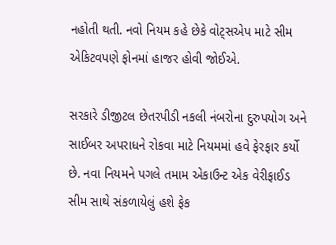નહોતી થતી. નવો નિયમ કહે છેકે વોટ્‌સએપ માટે સીમ એકિટવપણે ફોનમાં હાજર હોવી જોઈએ.

સરકારે ડીજીટલ છેતરપીડી નકલી નંબરોના દુરુપયોગ અને સાઈબર અપરાધને રોકવા માટે નિયમમાં હવે ફેરફાર કર્યો છે. નવા નિયમને પગલે તમામ એકાઉન્ટ એક વેરીફાઈડ સીમ સાથે સંકળાયેલું હશે ફેક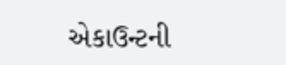એકાઉન્ટની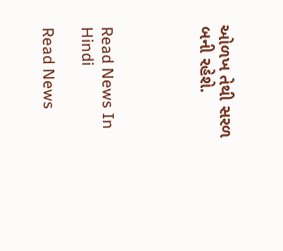ઓળખ તેથી સરળ બની રહેશે.




Read News In Hindi

Read News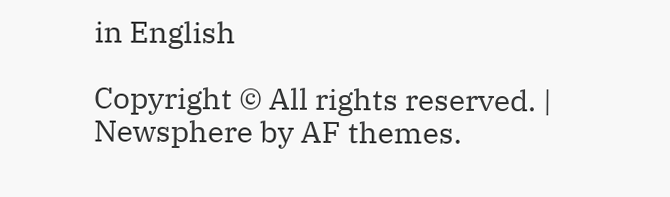in English

Copyright © All rights reserved. | Newsphere by AF themes.